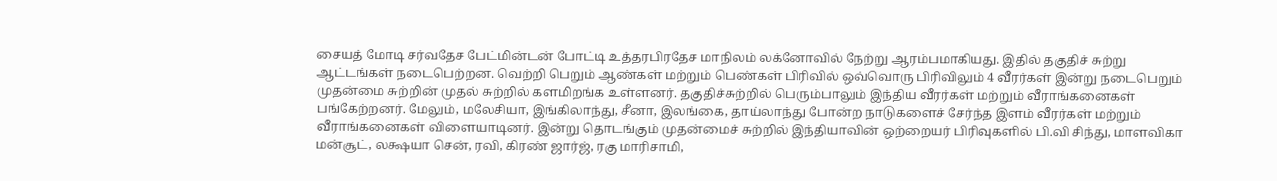சையத் மோடி சர்வதேச பேட்மின்டன் போட்டி உத்தரபிரதேச மாநிலம் லக்னோவில் நேற்று ஆரம்பமாகியது. இதில் தகுதிச் சுற்று ஆட்டங்கள் நடைபெற்றன. வெற்றி பெறும் ஆண்கள் மற்றும் பெண்கள் பிரிவில் ஒவ்வொரு பிரிவிலும் 4 வீரர்கள் இன்று நடைபெறும் முதன்மை சுற்றின் முதல் சுற்றில் களமிறங்க உள்ளனர். தகுதிச்சுற்றில் பெரும்பாலும் இந்திய வீரர்கள் மற்றும் வீராங்கனைகள் பங்கேற்றனர். மேலும், மலேசியா, இங்கிலாந்து, சீனா, இலங்கை, தாய்லாந்து போன்ற நாடுகளைச் சேர்ந்த இளம் வீரர்கள் மற்றும் வீராங்கனைகள் விளையாடினர். இன்று தொடங்கும் முதன்மைச் சுற்றில் இந்தியாவின் ஒற்றையர் பிரிவுகளில் பி.வி சிந்து, மாளவிகா மன்சூட், லக்ஷயா சென், ரவி, கிரண் ஜார்ஜ், ரகு மாரிசாமி,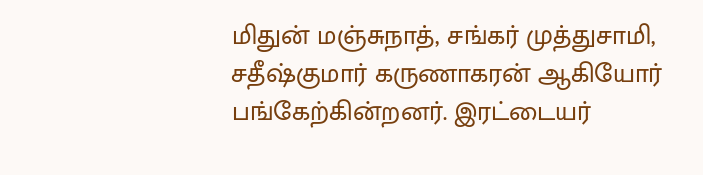மிதுன் மஞ்சுநாத், சங்கர் முத்துசாமி, சதீஷ்குமார் கருணாகரன் ஆகியோர் பங்கேற்கின்றனர். இரட்டையர்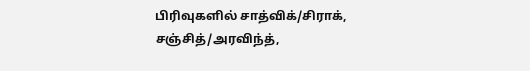பிரிவுகளில் சாத்விக்/சிராக், சஞ்சித்/அரவிந்த்,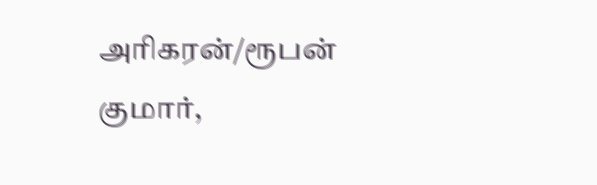அரிகரன்/ரூபன் குமார்,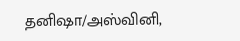தனிஷா/அஸ்வினி,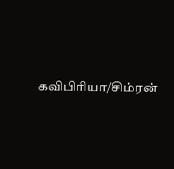கவிபிரியா/சிம்ரன்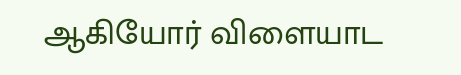ஆகியோர் விளையாட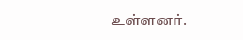உள்ளனர்.